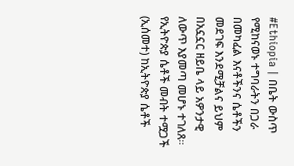#Ethiopia | በቤት ውስጥ የሚከናወኑ ተግባራትን በጋራ በመካፈል እናቶችንና ሴቶችን መደገፍ እንደሚቻልና ይህም በአኗኗር ዘይቤ ላይ አዎንታዊ ለውጥ እያመጣ መሆኑ ተገለጸ።
የኢትዮጵያ ሴቶች መብት ተሟጋች (ኢሰመተ) ከኢትዮጵያ ሴቶች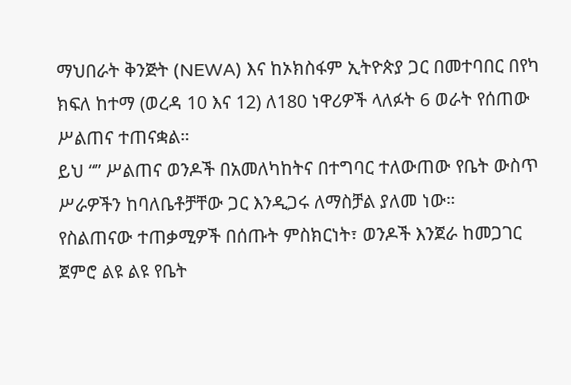ማህበራት ቅንጅት (NEWA) እና ከኦክስፋም ኢትዮጵያ ጋር በመተባበር በየካ ክፍለ ከተማ (ወረዳ 10 እና 12) ለ180 ነዋሪዎች ላለፉት 6 ወራት የሰጠው ሥልጠና ተጠናቋል።
ይህ “” ሥልጠና ወንዶች በአመለካከትና በተግባር ተለውጠው የቤት ውስጥ ሥራዎችን ከባለቤቶቻቸው ጋር እንዲጋሩ ለማስቻል ያለመ ነው።
የስልጠናው ተጠቃሚዎች በሰጡት ምስክርነት፣ ወንዶች እንጀራ ከመጋገር ጀምሮ ልዩ ልዩ የቤት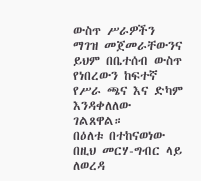ውስጥ ሥራዎችን ማገዝ መጀመራቸውንና ይህም በቤተሰብ ውስጥ የነበረውን ከፍተኛ የሥራ ጫና እና ድካም እንዳቀለለው ገልጸዋል።
በዕለቱ በተከናወነው በዚህ መርሃ-ግብር ላይ ለወረዳ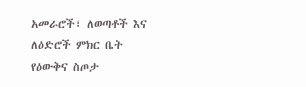አመራሮች፣ ለወጣቶች እና ለዕድሮች ምክር ቤት የዕውቅና ስጦታ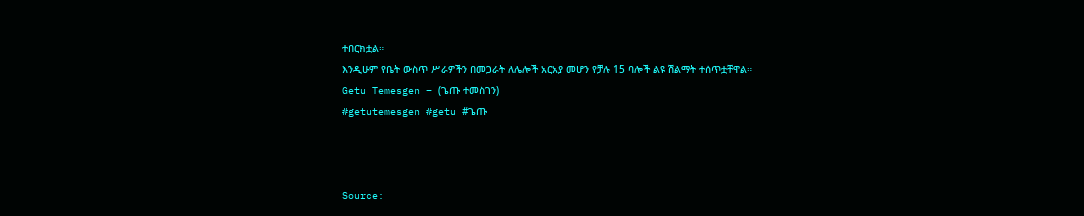ተበርክቷል።
እንዲሁም የቤት ውስጥ ሥራዎችን በመጋራት ለሌሎች አርአያ መሆን የቻሉ 15 ባሎች ልዩ ሽልማት ተሰጥቷቸዋል።
Getu Temesgen – (ጌጡ ተመስገን)
#getutemesgen #getu #ጌጡ



Source: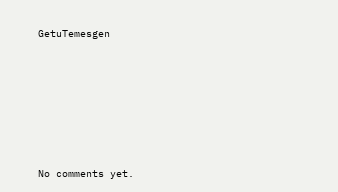GetuTemesgen









No comments yet.